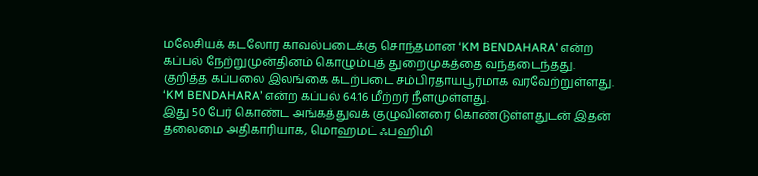மலேசியக் கடலோர காவல்படைக்கு சொந்தமான ‘KM BENDAHARA’ என்ற கப்பல் நேற்றுமுன்தினம் கொழும்புத் துறைமுகத்தை வந்தடைந்தது.
குறித்த கப்பலை இலங்கை கடற்படை சம்பிரதாயபூர்மாக வரவேற்றுள்ளது. ‘KM BENDAHARA’ என்ற கப்பல் 64.16 மீற்றர் நீளமுள்ளது.
இது 50 பேர் கொண்ட அங்கத்துவக் குழுவினரை கொண்டுள்ளதுடன் இதன் தலைமை அதிகாரியாக, மொஹமட் ஃபஹிமி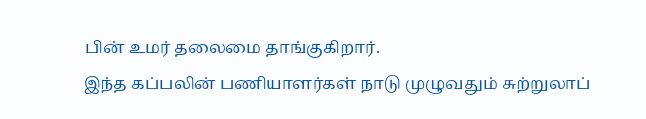பின் உமர் தலைமை தாங்குகிறார்.
இந்த கப்பலின் பணியாளர்கள் நாடு முழுவதும் சுற்றுலாப்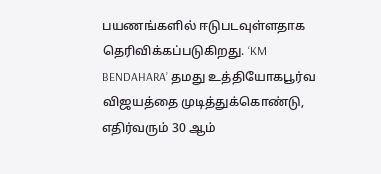பயணங்களில் ஈடுபடவுள்ளதாக தெரிவிக்கப்படுகிறது. ‘KM BENDAHARA’ தமது உத்தியோகபூர்வ விஜயத்தை முடித்துக்கொண்டு, எதிர்வரும் 30 ஆம்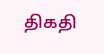திகதி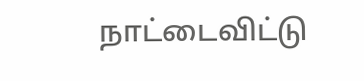நாட்டைவிட்டு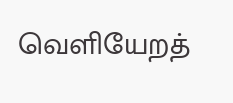வெளியேறத்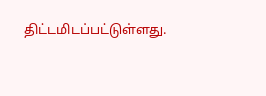திட்டமிடப்பட்டுள்ளது.